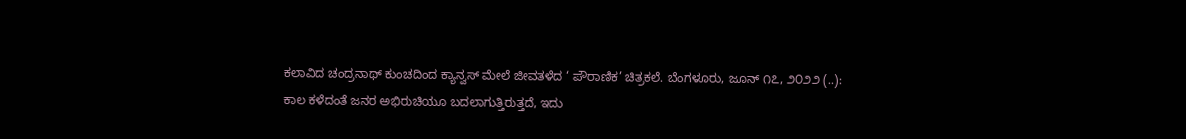ಕಲಾವಿದ ಚಂದ್ರನಾಥ್ ಕುಂಚದಿಂದ ಕ್ಯಾನ್ವಸ್ ಮೇಲೆ ಜೀವತಳೆದ ‘ ಪೌರಾಣಿಕ’ ಚಿತ್ರಕಲೆ. ಬೆಂಗಳೂರು, ಜೂನ್ ೧೭, ೨೦೨೨ (..): ಕಾಲ ಕಳೆದಂತೆ ಜನರ ಅಭಿರುಚಿಯೂ ಬದಲಾಗುತ್ತಿರುತ್ತದೆ, ಇದು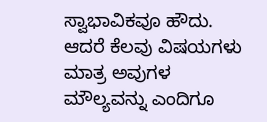ಸ್ವಾಭಾವಿಕವೂ ಹೌದು. ಆದರೆ ಕೆಲವು ವಿಷಯಗಳು ಮಾತ್ರ ಅವುಗಳ ಮೌಲ್ಯವನ್ನು ಎಂದಿಗೂ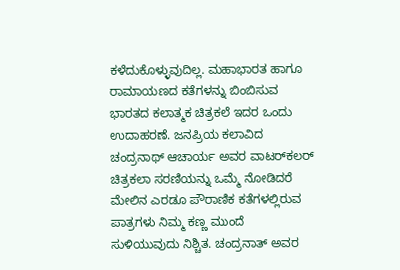ಕಳೆದುಕೊಳ್ಳುವುದಿಲ್ಲ. ಮಹಾಭಾರತ ಹಾಗೂ ರಾಮಾಯಣದ ಕತೆಗಳನ್ನು ಬಿಂಬಿಸುವ ಭಾರತದ ಕಲಾತ್ಮಕ ಚಿತ್ರಕಲೆ ಇದರ ಒಂದು ಉದಾಹರಣೆ. ಜನಪ್ರಿಯ ಕಲಾವಿದ ಚಂದ್ರನಾಥ್ ಆಚಾರ್ಯ ಅವರ ವಾಟರ್‌ಕಲರ್ ಚಿತ್ರಕಲಾ ಸರಣಿಯನ್ನು ಒಮ್ಮೆ ನೋಡಿದರೆ ಮೇಲಿನ ಎರಡೂ ಪೌರಾಣಿಕ ಕತೆಗಳಲ್ಲಿರುವ ಪಾತ್ರಗಳು ನಿಮ್ಮ ಕಣ್ಣ ಮುಂದೆ ಸುಳಿಯುವುದು ನಿಶ್ಚಿತ. ಚಂದ್ರನಾತ್ ಅವರ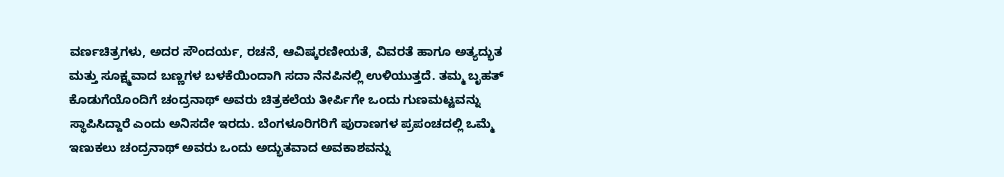ವರ್ಣಚಿತ್ರಗಳು, ಅದರ ಸೌಂದರ್ಯ, ರಚನೆ, ಆವಿಷ್ಕರಣೀಯತೆ, ವಿವರತೆ ಹಾಗೂ ಅತ್ಯದ್ಭುತ ಮತ್ತು ಸೂಕ್ಷ್ಮವಾದ ಬಣ್ಣಗಳ ಬಳಕೆಯಿಂದಾಗಿ ಸದಾ ನೆನಪಿನಲ್ಲಿ ಉಳಿಯುತ್ತದೆ. ತಮ್ಮ ಬೃಹತ್ ಕೊಡುಗೆಯೊಂದಿಗೆ ಚಂದ್ರನಾಥ್ ಅವರು ಚಿತ್ರಕಲೆಯ ತೀರ್ಪಿಗೇ ಒಂದು ಗುಣಮಟ್ಟವನ್ನು ಸ್ಥಾಪಿಸಿದ್ದಾರೆ ಎಂದು ಅನಿಸದೇ ಇರದು. ಬೆಂಗಳೂರಿಗರಿಗೆ ಪುರಾಣಗಳ ಪ್ರಪಂಚದಲ್ಲಿ ಒಮ್ಮೆ ಇಣುಕಲು ಚಂದ್ರನಾಥ್ ಅವರು ಒಂದು ಅದ್ಭುತವಾದ ಅವಕಾಶವನ್ನು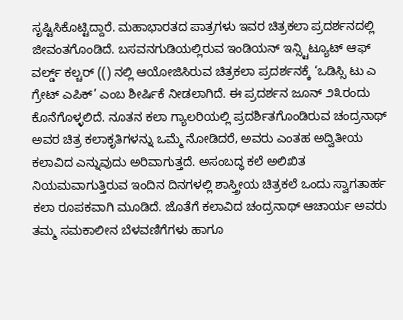ಸೃಷ್ಟಿಸಿಕೊಟ್ಟಿದ್ದಾರೆ. ಮಹಾಭಾರತದ ಪಾತ್ರಗಳು ಇವರ ಚಿತ್ರಕಲಾ ಪ್ರದರ್ಶನದಲ್ಲಿ ಜೀವಂತಗೊಂಡಿದೆ. ಬಸವನಗುಡಿಯಲ್ಲಿರುವ ಇಂಡಿಯನ್ ಇನ್ಸ್ಟಿಟ್ಯೂಟ್ ಆಫ್ ವರ್ಲ್ಡ್ ಕಲ್ಚರ್ (() ನಲ್ಲಿ ಆಯೋಜಿಸಿರುವ ಚಿತ್ರಕಲಾ ಪ್ರದರ್ಶನಕ್ಕೆ ‘ಒಡಿಸ್ಸಿ ಟು ಎ ಗ್ರೇಟ್ ಎಪಿಕ್’ ಎಂಬ ಶೀರ್ಷಿಕೆ ನೀಡಲಾಗಿದೆ. ಈ ಪ್ರದರ್ಶನ ಜೂನ್ ೨೩ರಂದು ಕೊನೆಗೊಳ್ಳಲಿದೆ. ನೂತನ ಕಲಾ ಗ್ಯಾಲರಿಯಲ್ಲಿ ಪ್ರದರ್ಶಿತಗೊಂಡಿರುವ ಚಂದ್ರನಾಥ್ ಅವರ ಚಿತ್ರ ಕಲಾಕೃತಿಗಳನ್ನು ಒಮ್ಮೆ ನೋಡಿದರೆ, ಅವರು ಎಂತಹ ಅದ್ವಿತೀಯ ಕಲಾವಿದ ಎನ್ನುವುದು ಅರಿವಾಗುತ್ತದೆ. ಅಸಂಬದ್ಧ ಕಲೆ ಅಲಿಖಿತ ನಿಯಮವಾಗುತ್ತಿರುವ ಇಂದಿನ ದಿನಗಳಲ್ಲಿ ಶಾಸ್ತ್ರೀಯ ಚಿತ್ರಕಲೆ ಒಂದು ಸ್ವಾಗತಾರ್ಹ ಕಲಾ ರೂಪಕವಾಗಿ ಮೂಡಿದೆ. ಜೊತೆಗೆ ಕಲಾವಿದ ಚಂದ್ರನಾಥ್ ಆಚಾರ್ಯ ಅವರು ತಮ್ಮ ಸಮಕಾಲೀನ ಬೆಳವಣಿಗೆಗಳು ಹಾಗೂ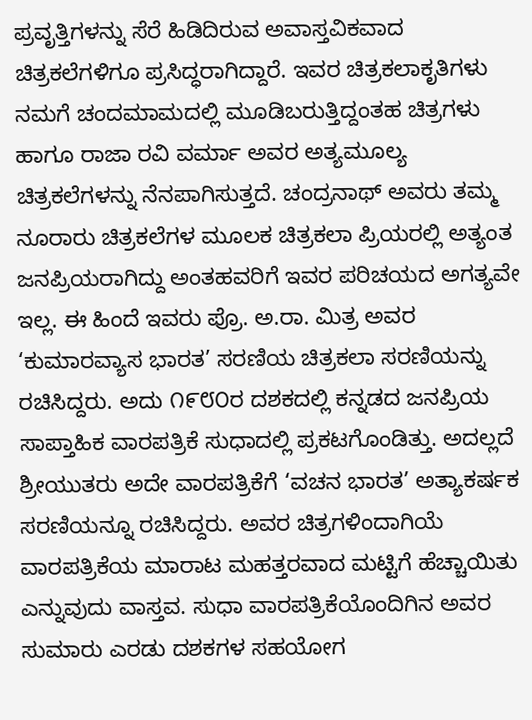ಪ್ರವೃತ್ತಿಗಳನ್ನು ಸೆರೆ ಹಿಡಿದಿರುವ ಅವಾಸ್ತವಿಕವಾದ ಚಿತ್ರಕಲೆಗಳಿಗೂ ಪ್ರಸಿದ್ಧರಾಗಿದ್ದಾರೆ. ಇವರ ಚಿತ್ರಕಲಾಕೃತಿಗಳು ನಮಗೆ ಚಂದಮಾಮದಲ್ಲಿ ಮೂಡಿಬರುತ್ತಿದ್ದಂತಹ ಚಿತ್ರಗಳು ಹಾಗೂ ರಾಜಾ ರವಿ ವರ್ಮಾ ಅವರ ಅತ್ಯಮೂಲ್ಯ ಚಿತ್ರಕಲೆಗಳನ್ನು ನೆನಪಾಗಿಸುತ್ತದೆ. ಚಂದ್ರನಾಥ್ ಅವರು ತಮ್ಮ ನೂರಾರು ಚಿತ್ರಕಲೆಗಳ ಮೂಲಕ ಚಿತ್ರಕಲಾ ಪ್ರಿಯರಲ್ಲಿ ಅತ್ಯಂತ ಜನಪ್ರಿಯರಾಗಿದ್ದು ಅಂತಹವರಿಗೆ ಇವರ ಪರಿಚಯದ ಅಗತ್ಯವೇ ಇಲ್ಲ. ಈ ಹಿಂದೆ ಇವರು ಪ್ರೊ. ಅ.ರಾ. ಮಿತ್ರ ಅವರ ‘ಕುಮಾರವ್ಯಾಸ ಭಾರತ’ ಸರಣಿಯ ಚಿತ್ರಕಲಾ ಸರಣಿಯನ್ನು ರಚಿಸಿದ್ದರು. ಅದು ೧೯೮೦ರ ದಶಕದಲ್ಲಿ ಕನ್ನಡದ ಜನಪ್ರಿಯ ಸಾಪ್ತಾಹಿಕ ವಾರಪತ್ರಿಕೆ ಸುಧಾದಲ್ಲಿ ಪ್ರಕಟಗೊಂಡಿತ್ತು. ಅದಲ್ಲದೆ ಶ್ರೀಯುತರು ಅದೇ ವಾರಪತ್ರಿಕೆಗೆ ‘ವಚನ ಭಾರತ’ ಅತ್ಯಾಕರ್ಷಕ ಸರಣಿಯನ್ನೂ ರಚಿಸಿದ್ದರು. ಅವರ ಚಿತ್ರಗಳಿಂದಾಗಿಯೆ ವಾರಪತ್ರಿಕೆಯ ಮಾರಾಟ ಮಹತ್ತರವಾದ ಮಟ್ಟಿಗೆ ಹೆಚ್ಚಾಯಿತು ಎನ್ನುವುದು ವಾಸ್ತವ. ಸುಧಾ ವಾರಪತ್ರಿಕೆಯೊಂದಿಗಿನ ಅವರ ಸುಮಾರು ಎರಡು ದಶಕಗಳ ಸಹಯೋಗ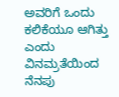ಅವರಿಗೆ ಒಂದು ಕಲಿಕೆಯೂ ಆಗಿತ್ತು ಎಂದು ವಿನಮ್ರತೆಯಿಂದ ನೆನಪು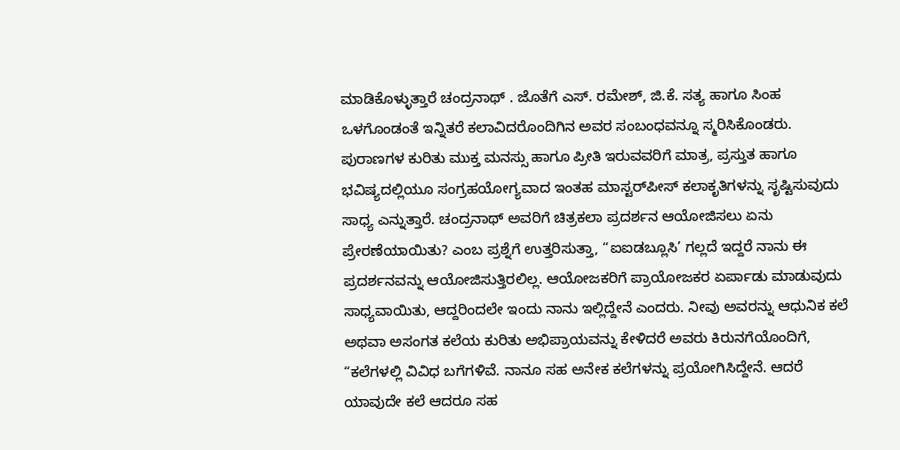ಮಾಡಿಕೊಳ್ಳುತ್ತಾರೆ ಚಂದ್ರನಾಥ್ . ಜೊತೆಗೆ ಎಸ್. ರಮೇಶ್, ಜಿ.ಕೆ. ಸತ್ಯ ಹಾಗೂ ಸಿಂಹ ಒಳಗೊಂಡಂತೆ ಇನ್ನಿತರೆ ಕಲಾವಿದರೊಂದಿಗಿನ ಅವರ ಸಂಬಂಧವನ್ನೂ ಸ್ಮರಿಸಿಕೊಂಡರು. ಪುರಾಣಗಳ ಕುರಿತು ಮುಕ್ತ ಮನಸ್ಸು ಹಾಗೂ ಪ್ರೀತಿ ಇರುವವರಿಗೆ ಮಾತ್ರ, ಪ್ರಸ್ತುತ ಹಾಗೂ ಭವಿಷ್ಯದಲ್ಲಿಯೂ ಸಂಗ್ರಹಯೋಗ್ಯವಾದ ಇಂತಹ ಮಾಸ್ಟರ್‌ಪೀಸ್ ಕಲಾಕೃತಿಗಳನ್ನು ಸೃಷ್ಟಿಸುವುದು ಸಾಧ್ಯ ಎನ್ನುತ್ತಾರೆ. ಚಂದ್ರನಾಥ್ ಅವರಿಗೆ ಚಿತ್ರಕಲಾ ಪ್ರದರ್ಶನ ಆಯೋಜಿಸಲು ಏನು ಪ್ರೇರಣೆಯಾಯಿತು? ಎಂಬ ಪ್ರಶ್ನೆಗೆ ಉತ್ತರಿಸುತ್ತಾ, “ಐಐಡಬ್ಲೂಸಿ’ ಗಲ್ಲದೆ ಇದ್ದರೆ ನಾನು ಈ ಪ್ರದರ್ಶನವನ್ನು ಆಯೋಜಿಸುತ್ತಿರಲಿಲ್ಲ. ಆಯೋಜಕರಿಗೆ ಪ್ರಾಯೋಜಕರ ಏರ್ಪಾಡು ಮಾಡುವುದು ಸಾಧ್ಯವಾಯಿತು, ಆದ್ದರಿಂದಲೇ ಇಂದು ನಾನು ಇಲ್ಲಿದ್ದೇನೆ ಎಂದರು. ನೀವು ಅವರನ್ನು ಆಧುನಿಕ ಕಲೆ ಅಥವಾ ಅಸಂಗತ ಕಲೆಯ ಕುರಿತು ಅಭಿಪ್ರಾಯವನ್ನು ಕೇಳಿದರೆ ಅವರು ಕಿರುನಗೆಯೊಂದಿಗೆ, “ಕಲೆಗಳಲ್ಲಿ ವಿವಿಧ ಬಗೆಗಳಿವೆ. ನಾನೂ ಸಹ ಅನೇಕ ಕಲೆಗಳನ್ನು ಪ್ರಯೋಗಿಸಿದ್ದೇನೆ. ಆದರೆ ಯಾವುದೇ ಕಲೆ ಆದರೂ ಸಹ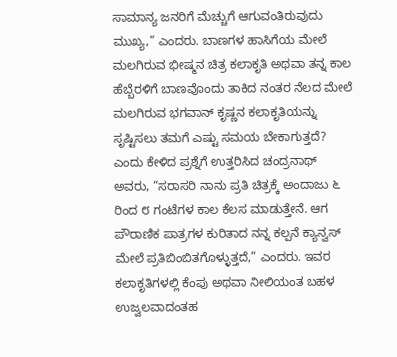ಸಾಮಾನ್ಯ ಜನರಿಗೆ ಮೆಚ್ಚುಗೆ ಆಗುವಂತಿರುವುದು ಮುಖ್ಯ,” ಎಂದರು. ಬಾಣಗಳ ಹಾಸಿಗೆಯ ಮೇಲೆ ಮಲಗಿರುವ ಭೀಷ್ಮನ ಚಿತ್ರ ಕಲಾಕೃತಿ ಅಥವಾ ತನ್ನ ಕಾಲ ಹೆಬ್ಬೆರಳಿಗೆ ಬಾಣವೊಂದು ತಾಕಿದ ನಂತರ ನೆಲದ ಮೇಲೆ ಮಲಗಿರುವ ಭಗವಾನ್ ಕೃಷ್ಣನ ಕಲಾಕೃತಿಯನ್ನು ಸೃಷ್ಟಿಸಲು ತಮಗೆ ಎಷ್ಟು ಸಮಯ ಬೇಕಾಗುತ್ತದೆ? ಎಂದು ಕೇಳಿದ ಪ್ರಶ್ನೆಗೆ ಉತ್ತರಿಸಿದ ಚಂದ್ರನಾಥ್ ಅವರು, “ಸರಾಸರಿ ನಾನು ಪ್ರತಿ ಚಿತ್ರಕ್ಕೆ ಅಂದಾಜು ೬ ರಿಂದ ೮ ಗಂಟೆಗಳ ಕಾಲ ಕೆಲಸ ಮಾಡುತ್ತೇನೆ. ಆಗ ಪೌರಾಣಿಕ ಪಾತ್ರಗಳ ಕುರಿತಾದ ನನ್ನ ಕಲ್ಪನೆ ಕ್ಯಾನ್ವಸ್ ಮೇಲೆ ಪ್ರತಿಬಿಂಬಿತಗೊಳ್ಳುತ್ತದೆ,” ಎಂದರು. ಇವರ ಕಲಾಕೃತಿಗಳಲ್ಲಿ ಕೆಂಪು ಅಥವಾ ನೀಲಿಯಂತ ಬಹಳ ಉಜ್ವಲವಾದಂತಹ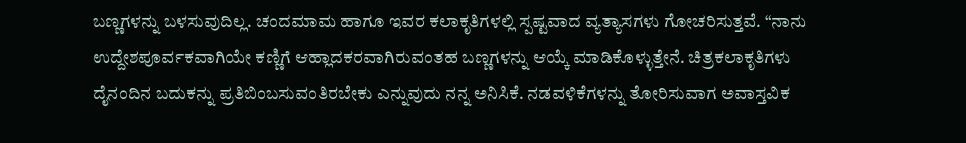ಬಣ್ಣಗಳನ್ನು ಬಳಸುವುದಿಲ್ಲ. ಚಂದಮಾಮ ಹಾಗೂ ಇವರ ಕಲಾಕೃತಿಗಳಲ್ಲಿ ಸ್ಪಷ್ಟವಾದ ವ್ಯತ್ಯಾಸಗಳು ಗೋಚರಿಸುತ್ತವೆ. “ನಾನು ಉದ್ದೇಶಪೂರ್ವಕವಾಗಿಯೇ ಕಣ್ಣಿಗೆ ಆಹ್ಲಾದಕರವಾಗಿರುವಂತಹ ಬಣ್ಣಗಳನ್ನು ಆಯ್ಕೆ ಮಾಡಿಕೊಳ್ಳುತ್ತೇನೆ. ಚಿತ್ರಕಲಾಕೃತಿಗಳು ದೈನಂದಿನ ಬದುಕನ್ನು ಪ್ರತಿಬಿಂಬಸುವಂತಿರಬೇಕು ಎನ್ನುವುದು ನನ್ನ ಅನಿಸಿಕೆ. ನಡವಳಿಕೆಗಳನ್ನು ತೋರಿಸುವಾಗ ಅವಾಸ್ತವಿಕ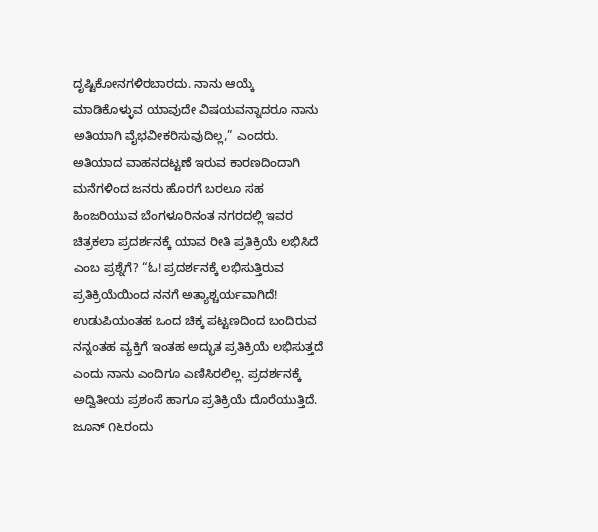ದೃಷ್ಟಿಕೋನಗಳಿರಬಾರದು. ನಾನು ಆಯ್ಕೆ ಮಾಡಿಕೊಳ್ಳುವ ಯಾವುದೇ ವಿಷಯವನ್ನಾದರೂ ನಾನು ಅತಿಯಾಗಿ ವೈಭವೀಕರಿಸುವುದಿಲ್ಲ,” ಎಂದರು. ಅತಿಯಾದ ವಾಹನದಟ್ಟಣೆ ಇರುವ ಕಾರಣದಿಂದಾಗಿ ಮನೆಗಳಿಂದ ಜನರು ಹೊರಗೆ ಬರಲೂ ಸಹ ಹಿಂಜರಿಯುವ ಬೆಂಗಳೂರಿನಂತ ನಗರದಲ್ಲಿ ಇವರ ಚಿತ್ರಕಲಾ ಪ್ರದರ್ಶನಕ್ಕೆ ಯಾವ ರೀತಿ ಪ್ರತಿಕ್ರಿಯೆ ಲಭಿಸಿದೆ ಎಂಬ ಪ್ರಶ್ನೆಗೆ? “ಓ! ಪ್ರದರ್ಶನಕ್ಕೆ ಲಭಿಸುತ್ತಿರುವ ಪ್ರತಿಕ್ರಿಯೆಯಿಂದ ನನಗೆ ಅತ್ಯಾಶ್ಚರ್ಯವಾಗಿದೆ! ಉಡುಪಿಯಂತಹ ಒಂದ ಚಿಕ್ಕ ಪಟ್ಟಣದಿಂದ ಬಂದಿರುವ ನನ್ನಂತಹ ವ್ಯಕ್ತಿಗೆ ಇಂತಹ ಅದ್ಭುತ ಪ್ರತಿಕ್ರಿಯೆ ಲಭಿಸುತ್ತದೆ ಎಂದು ನಾನು ಎಂದಿಗೂ ಎಣಿಸಿರಲಿಲ್ಲ. ಪ್ರದರ್ಶನಕ್ಕೆ ಅದ್ವಿತೀಯ ಪ್ರಶಂಸೆ ಹಾಗೂ ಪ್ರತಿಕ್ರಿಯೆ ದೊರೆಯುತ್ತಿದೆ. ಜೂನ್ ೧೬ರಂದು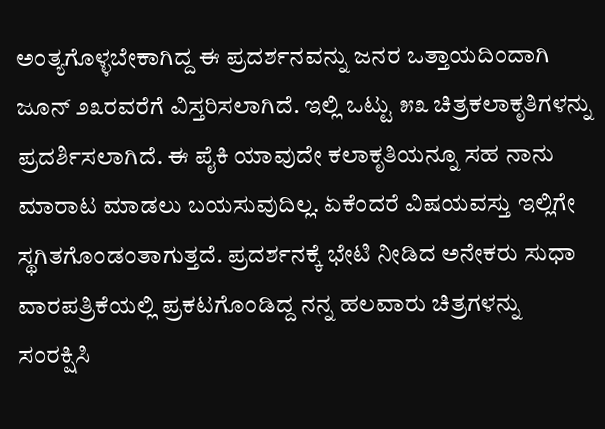ಅಂತ್ಯಗೊಳ್ಳಬೇಕಾಗಿದ್ದ ಈ ಪ್ರದರ್ಶನವನ್ನು ಜನರ ಒತ್ತಾಯದಿಂದಾಗಿ ಜೂನ್ ೨೩ರವರೆಗೆ ವಿಸ್ತರಿಸಲಾಗಿದೆ. ಇಲ್ಲಿ ಒಟ್ಟು ೫೩ ಚಿತ್ರಕಲಾಕೃತಿಗಳನ್ನು ಪ್ರದರ್ಶಿಸಲಾಗಿದೆ. ಈ ಪೈಕಿ ಯಾವುದೇ ಕಲಾಕೃತಿಯನ್ನೂ ಸಹ ನಾನು ಮಾರಾಟ ಮಾಡಲು ಬಯಸುವುದಿಲ್ಲ. ಏಕೆಂದರೆ ವಿಷಯವಸ್ತು ಇಲ್ಲಿಗೇ ಸ್ಥಗಿತಗೊಂಡಂತಾಗುತ್ತದೆ. ಪ್ರದರ್ಶನಕ್ಕೆ ಭೇಟಿ ನೀಡಿದ ಅನೇಕರು ಸುಧಾ ವಾರಪತ್ರಿಕೆಯಲ್ಲಿ ಪ್ರಕಟಗೊಂಡಿದ್ದ ನನ್ನ ಹಲವಾರು ಚಿತ್ರಗಳನ್ನು ಸಂರಕ್ಷಿಸಿ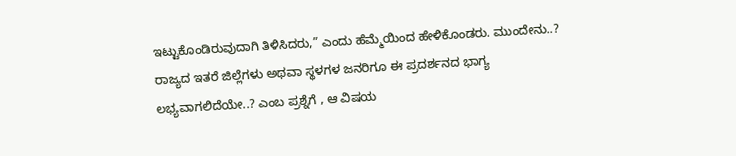ಇಟ್ಟುಕೊಂಡಿರುವುದಾಗಿ ತಿಳಿಸಿದರು,” ಎಂದು ಹೆಮ್ಮೆಯಿಂದ ಹೇಳಿಕೊಂಡರು. ಮುಂದೇನು..? ರಾಜ್ಯದ ಇತರೆ ಜಿಲ್ಲೆಗಳು ಅಥವಾ ಸ್ಥಳಗಳ ಜನರಿಗೂ ಈ ಪ್ರದರ್ಶನದ ಭಾಗ್ಯ ಲಭ್ಯವಾಗಲಿದೆಯೇ..? ಎಂಬ ಪ್ರಶ್ನೆಗೆ , ಆ ವಿಷಯ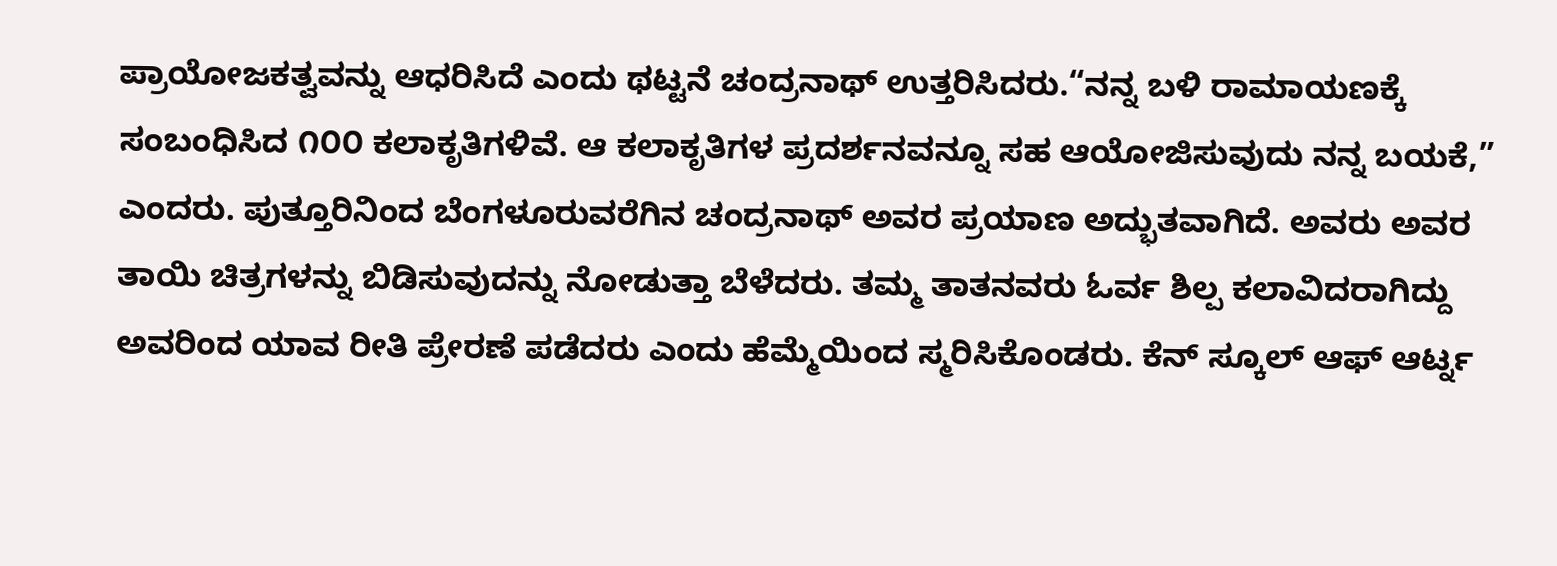ಪ್ರಾಯೋಜಕತ್ವವನ್ನು ಆಧರಿಸಿದೆ ಎಂದು ಥಟ್ಟನೆ ಚಂದ್ರನಾಥ್ ಉತ್ತರಿಸಿದರು.“ನನ್ನ ಬಳಿ ರಾಮಾಯಣಕ್ಕೆ ಸಂಬಂಧಿಸಿದ ೧೦೦ ಕಲಾಕೃತಿಗಳಿವೆ. ಆ ಕಲಾಕೃತಿಗಳ ಪ್ರದರ್ಶನವನ್ನೂ ಸಹ ಆಯೋಜಿಸುವುದು ನನ್ನ ಬಯಕೆ,” ಎಂದರು. ಪುತ್ತೂರಿನಿಂದ ಬೆಂಗಳೂರುವರೆಗಿನ ಚಂದ್ರನಾಥ್ ಅವರ ಪ್ರಯಾಣ ಅದ್ಭುತವಾಗಿದೆ. ಅವರು ಅವರ ತಾಯಿ ಚಿತ್ರಗಳನ್ನು ಬಿಡಿಸುವುದನ್ನು ನೋಡುತ್ತಾ ಬೆಳೆದರು. ತಮ್ಮ ತಾತನವರು ಓರ್ವ ಶಿಲ್ಪ ಕಲಾವಿದರಾಗಿದ್ದು ಅವರಿಂದ ಯಾವ ರೀತಿ ಪ್ರೇರಣೆ ಪಡೆದರು ಎಂದು ಹೆಮ್ಮೆಯಿಂದ ಸ್ಮರಿಸಿಕೊಂಡರು. ಕೆನ್ ಸ್ಕೂಲ್ ಆಫ್ ಆರ್ಟ್ನ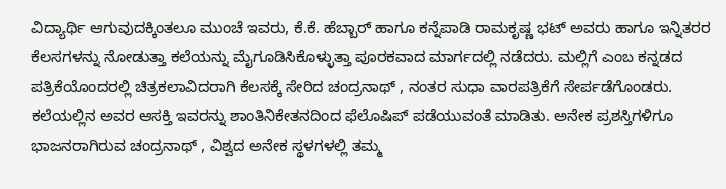ವಿದ್ಯಾರ್ಥಿ ಆಗುವುದಕ್ಕಿಂತಲೂ ಮುಂಚೆ ಇವರು, ಕೆ.ಕೆ. ಹೆಬ್ಬಾರ್ ಹಾಗೂ ಕನ್ನೆಪಾಡಿ ರಾಮಕೃಷ್ಣ ಭಟ್ ಅವರು ಹಾಗೂ ಇನ್ನಿತರರ ಕೆಲಸಗಳನ್ನು ನೋಡುತ್ತಾ ಕಲೆಯನ್ನು ಮೈಗೂಡಿಸಿಕೊಳ್ಳುತ್ತಾ ಪೂರಕವಾದ ಮಾರ್ಗದಲ್ಲಿ ನಡೆದರು. ಮಲ್ಲಿಗೆ ಎಂಬ ಕನ್ನಡದ ಪತ್ರಿಕೆಯೊಂದರಲ್ಲಿ ಚಿತ್ರಕಲಾವಿದರಾಗಿ ಕೆಲಸಕ್ಕೆ ಸೇರಿದ ಚಂದ್ರನಾಥ್ , ನಂತರ ಸುಧಾ ವಾರಪತ್ರಿಕೆಗೆ ಸೇರ್ಪಡೆಗೊಂಡರು. ಕಲೆಯಲ್ಲಿನ ಅವರ ಆಸಕ್ತಿ ಇವರನ್ನು ಶಾಂತಿನಿಕೇತನದಿಂದ ಫೆಲೊಷಿಪ್ ಪಡೆಯುವಂತೆ ಮಾಡಿತು. ಅನೇಕ ಪ್ರಶಸ್ತಿಗಳಿಗೂ ಭಾಜನರಾಗಿರುವ ಚಂದ್ರನಾಥ್ , ವಿಶ್ವದ ಅನೇಕ ಸ್ಥಳಗಳಲ್ಲಿ ತಮ್ಮ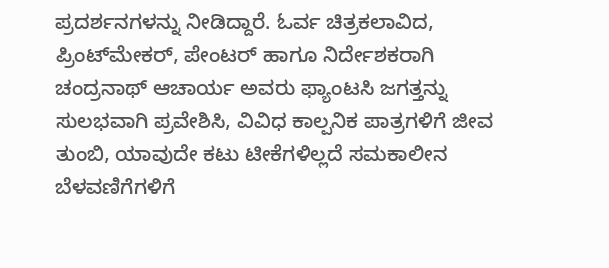ಪ್ರದರ್ಶನಗಳನ್ನು ನೀಡಿದ್ದಾರೆ. ಓರ್ವ ಚಿತ್ರಕಲಾವಿದ, ಪ್ರಿಂಟ್‌ಮೇಕರ್, ಪೇಂಟರ್ ಹಾಗೂ ನಿರ್ದೇಶಕರಾಗಿ ಚಂದ್ರನಾಥ್ ಆಚಾರ್ಯ ಅವರು ಫ್ಯಾಂಟಸಿ ಜಗತ್ತನ್ನು ಸುಲಭವಾಗಿ ಪ್ರವೇಶಿಸಿ, ವಿವಿಧ ಕಾಲ್ಪನಿಕ ಪಾತ್ರಗಳಿಗೆ ಜೀವ ತುಂಬಿ, ಯಾವುದೇ ಕಟು ಟೀಕೆಗಳಿಲ್ಲದೆ ಸಮಕಾಲೀನ ಬೆಳವಣಿಗೆಗಳಿಗೆ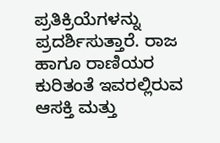ಪ್ರತಿಕ್ರಿಯೆಗಳನ್ನು ಪ್ರದರ್ಶಿಸುತ್ತಾರೆ. ರಾಜ ಹಾಗೂ ರಾಣಿಯರ ಕುರಿತಂತೆ ಇವರಲ್ಲಿರುವ ಆಸಕ್ತಿ ಮತ್ತು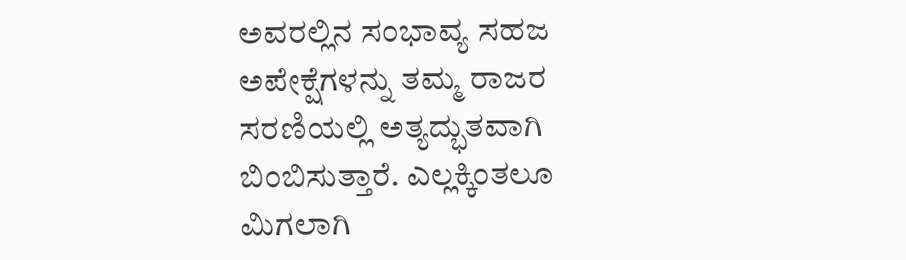ಅವರಲ್ಲಿನ ಸಂಭಾವ್ಯ ಸಹಜ ಅಪೇಕ್ಷೆಗಳನ್ನು ತಮ್ಮ ರಾಜರ ಸರಣಿಯಲ್ಲಿ ಅತ್ಯದ್ಭುತವಾಗಿ ಬಿಂಬಿಸುತ್ತಾರೆ. ಎಲ್ಲಕ್ಕಿಂತಲೂ ಮಿಗಲಾಗಿ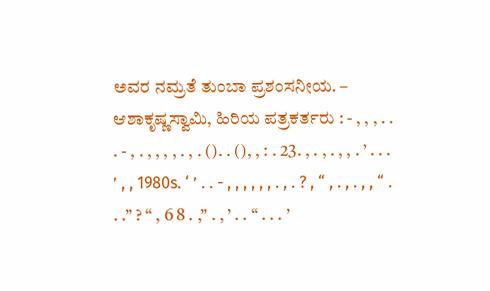ಅವರ ನಮ್ರತೆ ತುಂಬಾ ಪ್ರಶಂಸನೀಯ. – ಆಶಾಕೃಷ್ಣಸ್ವಾಮಿ, ಹಿರಿಯ ಪತ್ರಕರ್ತರು : - , , , . . . - , . , , , , . , . (). . (), , : . 23. , . , . , , . ’ . . . ’ , , 1980s. ‘ ’ . . - , , , , , , . , . ? , “ , . , . , , “ . . .” ? “ , 6 8 . ,” . , ’ . . “ . . . ’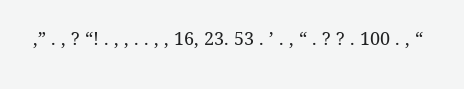,” . , ? “! . , , . . , , 16, 23. 53 . ’ . , “ . ? ? . 100 . , “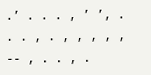.’ . . . , ’ ’, . . . , . , , , , , -- , . . , .